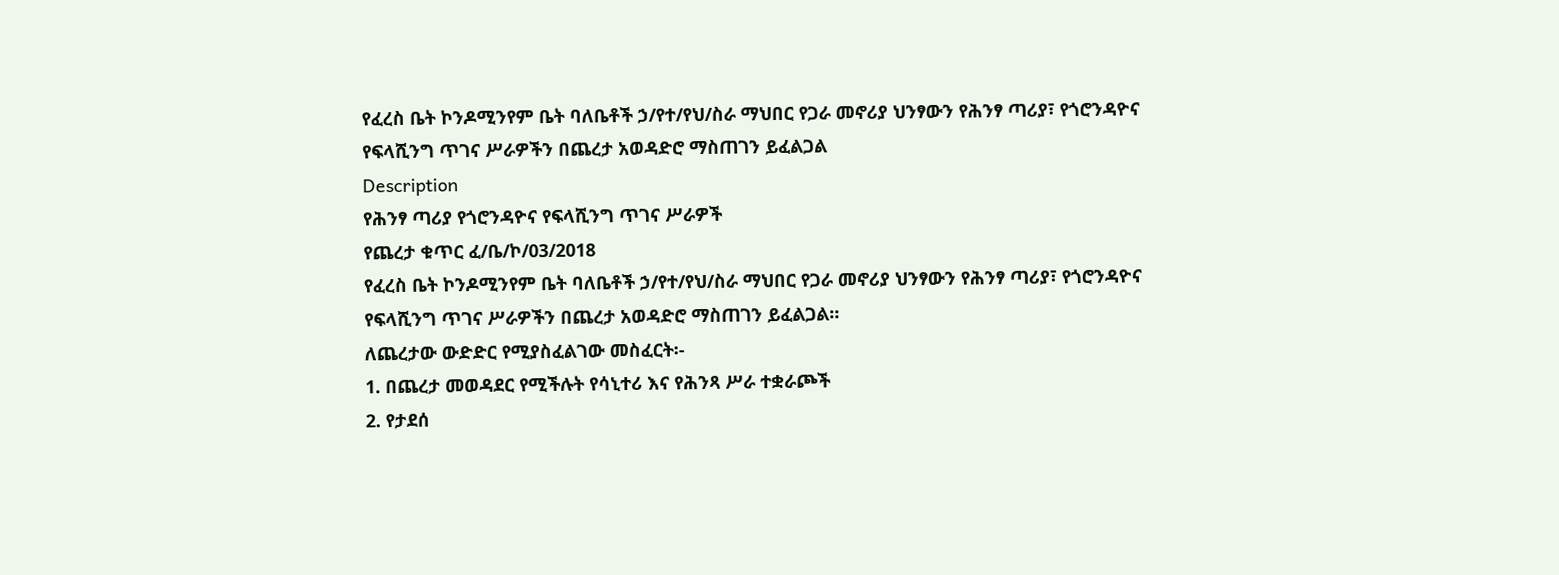የፈረስ ቤት ኮንዶሚንየም ቤት ባለቤቶች ኃ/የተ/የህ/ስራ ማህበር የጋራ መኖሪያ ህንፃውን የሕንፃ ጣሪያ፣ የጎሮንዳዮና የፍላሺንግ ጥገና ሥራዎችን በጨረታ አወዳድሮ ማስጠገን ይፈልጋል
Description
የሕንፃ ጣሪያ የጎሮንዳዮና የፍላሺንግ ጥገና ሥራዎች
የጨረታ ቁጥር ፈ/ቤ/ኮ/03/2018
የፈረስ ቤት ኮንዶሚንየም ቤት ባለቤቶች ኃ/የተ/የህ/ስራ ማህበር የጋራ መኖሪያ ህንፃውን የሕንፃ ጣሪያ፣ የጎሮንዳዮና የፍላሺንግ ጥገና ሥራዎችን በጨረታ አወዳድሮ ማስጠገን ይፈልጋል።
ለጨረታው ውድድር የሚያስፈልገው መስፈርት፡-
1. በጨረታ መወዳደር የሚችሉት የሳኒተሪ እና የሕንጻ ሥራ ተቋራጮች
2. የታደሰ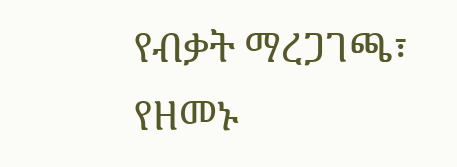የብቃት ማረጋገጫ፣ የዘመኑ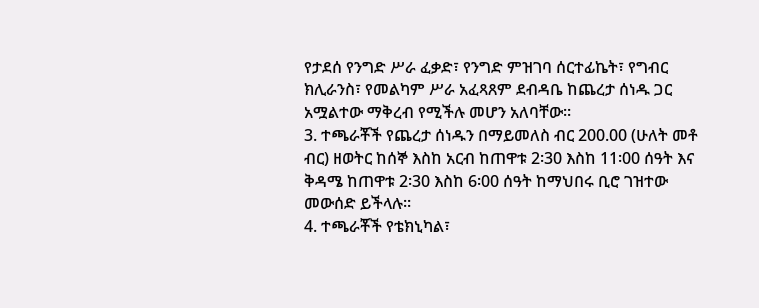የታደሰ የንግድ ሥራ ፈቃድ፣ የንግድ ምዝገባ ሰርተፊኬት፣ የግብር ክሊራንስ፣ የመልካም ሥራ አፈጻጸም ደብዳቤ ከጨረታ ሰነዱ ጋር አሟልተው ማቅረብ የሚችሉ መሆን አለባቸው።
3. ተጫራቾች የጨረታ ሰነዱን በማይመለስ ብር 200.00 (ሁለት መቶ ብር) ዘወትር ከሰኞ እስከ አርብ ከጠዋቱ 2፡30 እስከ 11፡00 ሰዓት እና ቅዳሜ ከጠዋቱ 2፡30 እስከ 6፡00 ሰዓት ከማህበሩ ቢሮ ገዝተው መውሰድ ይችላሉ።
4. ተጫራቾች የቴክኒካል፣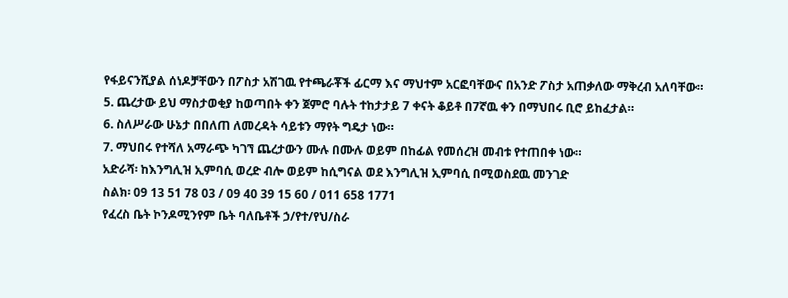የፋይናንሺያል ሰነዶቻቸውን በፖስታ አሽገዉ የተጫራቾች ፊርማ እና ማህተም አርፎባቸውና በአንድ ፖስታ አጠቃለው ማቅረብ አለባቸው።
5. ጨረታው ይህ ማስታወቂያ ከወጣበት ቀን ጀምሮ ባሉት ተከታታይ 7 ቀናት ቆይቶ በ7ኛዉ ቀን በማህበሩ ቢሮ ይከፈታል።
6. ስለሥራው ሁኔታ በበለጠ ለመረዳት ሳይቱን ማየት ግዴታ ነው።
7. ማህበሩ የተሻለ አማራጭ ካገኘ ጨረታውን ሙሉ በሙሉ ወይም በከፊል የመሰረዝ መብቱ የተጠበቀ ነው።
አድራሻ፡ ከእንግሊዝ ኢምባሲ ወረድ ብሎ ወይም ከሲግናል ወደ እንግሊዝ ኢምባሲ በሚወስደዉ መንገድ
ስልክ፡ 09 13 51 78 03 / 09 40 39 15 60 / 011 658 1771
የፈረስ ቤት ኮንዶሚንየም ቤት ባለቤቶች ኃ/የተ/የህ/ስራ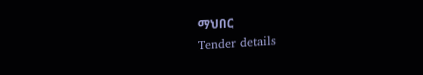ማህበር
Tender details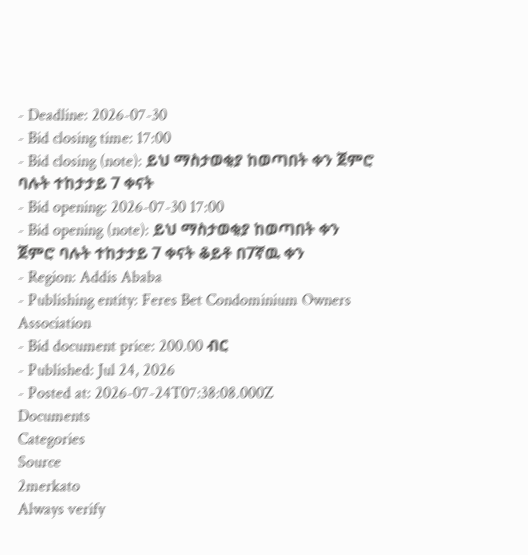- Deadline: 2026-07-30
- Bid closing time: 17:00
- Bid closing (note): ይህ ማስታወቂያ ከወጣበት ቀን ጀምሮ ባሉት ተከታታይ 7 ቀናት
- Bid opening: 2026-07-30 17:00
- Bid opening (note): ይህ ማስታወቂያ ከወጣበት ቀን ጀምሮ ባሉት ተከታታይ 7 ቀናት ቆይቶ በ7ኛዉ ቀን
- Region: Addis Ababa
- Publishing entity: Feres Bet Condominium Owners Association
- Bid document price: 200.00 ብር
- Published: Jul 24, 2026
- Posted at: 2026-07-24T07:38:08.000Z
Documents
Categories
Source
2merkato
Always verify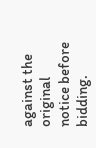against the original notice before bidding.